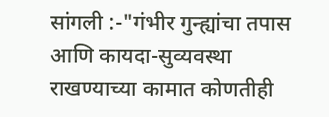सांगली :-"गंभीर गुन्ह्यांचा तपास आणि कायदा-सुव्यवस्था राखण्याच्या कामात कोणतीही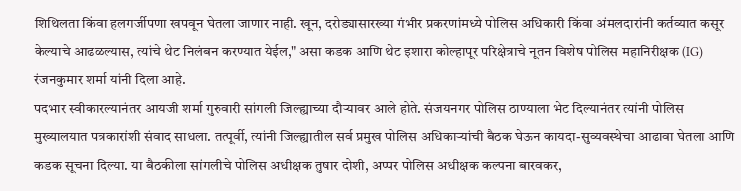शिथिलता किंवा हलगर्जीपणा खपवून घेतला जाणार नाही. खून, दरोड्यासारख्या गंभीर प्रकरणांमध्ये पोलिस अधिकारी किंवा अंमलदारांनी कर्तव्यात कसूर केल्याचे आढळल्यास, त्यांचे थेट निलंबन करण्यात येईल," असा कडक आणि थेट इशारा कोल्हापूर परिक्षेत्राचे नूतन विशेष पोलिस महानिरीक्षक (IG) रंजनकुमार शर्मा यांनी दिला आहे.
पदभार स्वीकारल्यानंतर आयजी शर्मा गुरुवारी सांगली जिल्ह्याच्या दौऱ्यावर आले होते. संजयनगर पोलिस ठाण्याला भेट दिल्यानंतर त्यांनी पोलिस मुख्यालयात पत्रकारांशी संवाद साधला. तत्पूर्वी, त्यांनी जिल्ह्यातील सर्व प्रमुख पोलिस अधिकाऱ्यांची बैठक घेऊन कायदा-सुव्यवस्थेचा आढावा घेतला आणि कडक सूचना दिल्या. या बैठकीला सांगलीचे पोलिस अधीक्षक तुषार दोशी, अप्पर पोलिस अधीक्षक कल्पना बारवकर,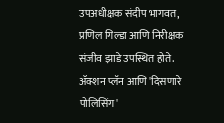उपअधीक्षक संदीप भागवत, प्रणिल गिल्डा आणि निरीक्षक संजीव झाडे उपस्थित होते.
ॲक्शन प्लॅन आणि 'दिसणारे पोलिसिंग'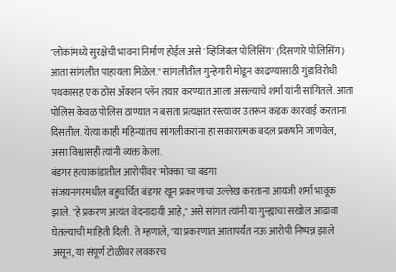"लोकांमध्ये सुरक्षेची भावना निर्माण होईल असे 'व्हिजिबल पोलिसिंग' (दिसणारे पोलिसिंग) आता सांगलीत पाहायला मिळेल." सांगलीतील गुन्हेगारी मोडून काढण्यासाठी गुंडाविरोधी पथकासह एक ठोस ॲक्शन प्लॅन तयार करण्यात आला असल्याचे शर्मा यांनी सांगितले. आता पोलिस केवळ पोलिस ठाण्यात न बसता प्रत्यक्षात रस्त्यावर उतरून कडक कारवाई करताना दिसतील. येत्या काही महिन्यांतच सांगलीकरांना हा सकारात्मक बदल प्रकर्षाने जाणवेल, असा विश्वासही त्यांनी व्यक्त केला.
बंडगर हत्याकांडातील आरोपींवर 'मोक्का'चा बडगा
संजयनगरमधील बहुचर्चित बंडगर खून प्रकरणाचा उल्लेख करताना आयजी शर्मा भावूक झाले. "हे प्रकरण अत्यंत वेदनादायी आहे," असे सांगत त्यांनी या गुन्ह्याचा सखोल आढावा घेतल्याची माहिती दिली. ते म्हणाले, "या प्रकरणात आतापर्यंत नऊ आरोपी निष्पन्न झाले असून, या संपूर्ण टोळीवर लवकरच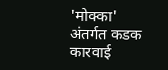'मोक्का' अंतर्गत कडक कारवाई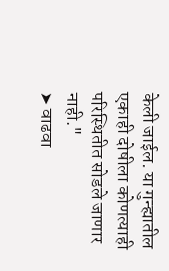केली जाईल. या गुन्ह्यातील एकाही दोषीला कोणत्याही परिस्थितीत सोडले जाणार नाही."
➤ वाढवा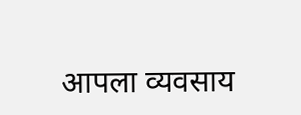आपला व्यवसाय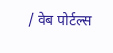/ वेब पोर्टल्स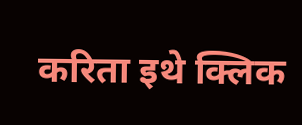करिता इथे क्लिक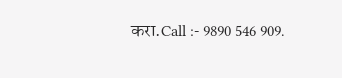करा.Call :- 9890 546 909.